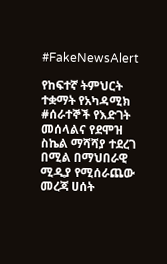#FakeNewsAlert

የከፍተኛ ትምህርት ተቋማት የአካዳሚክ #ሰራተኞች የእድገት መሰላልና የደሞዝ ስኬል ማሻሻያ ተደረገ በሚል በማህበራዊ ሚዲያ የሚሰራጨው መረጃ ሀሰት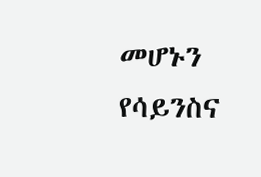መሆኑን የሳይንስና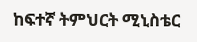ከፍተኛ ትምህርት ሚኒስቴር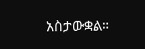አስታውቋል።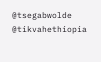@tsegabwolde @tikvahethiopia